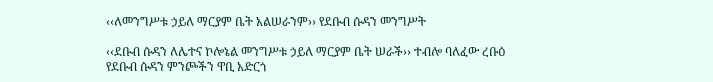‹‹ለመንግሥቱ ኃይለ ማርያም ቤት አልሠራንም›› የደቡብ ሱዳን መንግሥት

‹‹ደቡብ ሱዳን ለሌተና ኮሎኔል መንግሥቱ ኃይለ ማርያም ቤት ሠራች›› ተብሎ ባለፈው ረቡዕ የደቡብ ሱዳን ምንጮችን ዋቢ አድርጎ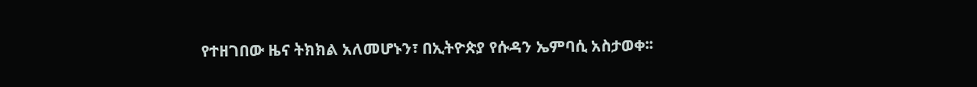የተዘገበው ዜና ትክክል አለመሆኑን፣ በኢትዮጵያ የሱዳን ኤምባሲ አስታወቀ፡፡